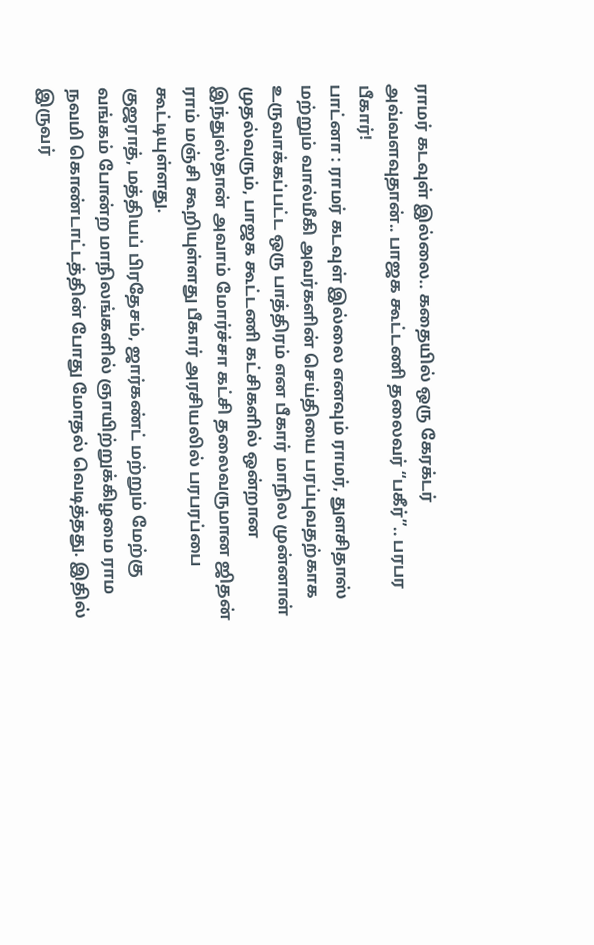ராமர் கடவுள் இல்லை.. கதையில் ஒரு கேரக்டர் அவ்வளவுதான்.. பாஜக கூட்டணி தலைவர் “பகீர்”.. பரபர பீகார்!
பாட்னா : ராமர் கடவுள் இல்லை எனவும் ராமர், துளசிதாஸ் மற்றும் வால்மீகி அவர்களின் செய்தியை பரப்புவதற்காக உருவாக்கப்பட்ட ஒரு பாத்திரம் என பீகார் மாநில முன்னாள் முதல்வரும், பாஜக கூட்டணி கட்சிகளில் ஒன்றான இந்துஸ்தான் அவாம் மோர்ச்சா கட்சி தலைவருமான ஜிதன் ராம் மஞ்சி கூறியுள்ளது பீகார் அரசியலில் பரபரப்பை கூட்டியுள்ளது.
குஜராத், மத்தியப் பிரதேசம், ஜார்கண்ட் மற்றும் மேற்கு வங்கம் போன்ற மாநிலங்களில் ஞாயிற்றுக்கிழமை ராம நவமி கொண்டாட்டத்தின் போது மோதல் வெடித்தது. இதில் இருவர்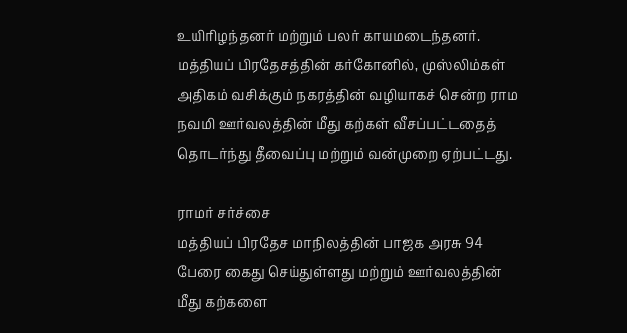உயிரிழந்தனர் மற்றும் பலர் காயமடைந்தனர்.
மத்தியப் பிரதேசத்தின் கர்கோனில், முஸ்லிம்கள் அதிகம் வசிக்கும் நகரத்தின் வழியாகச் சென்ற ராம நவமி ஊர்வலத்தின் மீது கற்கள் வீசப்பட்டதைத் தொடர்ந்து தீவைப்பு மற்றும் வன்முறை ஏற்பட்டது.

ராமர் சர்ச்சை
மத்தியப் பிரதேச மாநிலத்தின் பாஜக அரசு 94 பேரை கைது செய்துள்ளது மற்றும் ஊர்வலத்தின் மீது கற்களை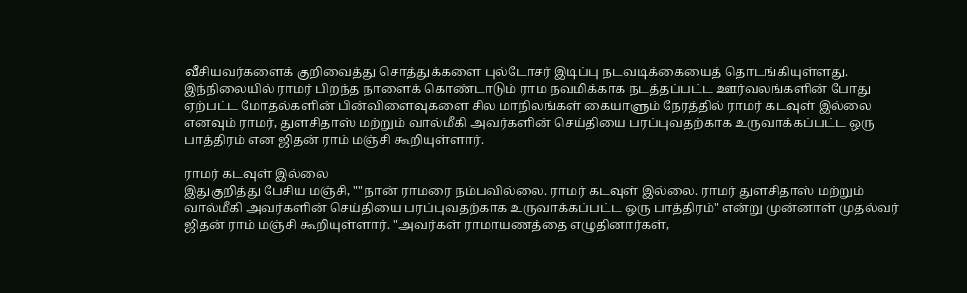வீசியவர்களைக் குறிவைத்து சொத்துக்களை புல்டோசர் இடிப்பு நடவடிக்கையைத் தொடங்கியுள்ளது. இந்நிலையில் ராமர் பிறந்த நாளைக் கொண்டாடும் ராம நவமிக்காக நடத்தப்பட்ட ஊர்வலங்களின் போது ஏற்பட்ட மோதல்களின் பின்விளைவுகளை சில மாநிலங்கள் கையாளும் நேரத்தில் ராமர் கடவுள் இல்லை எனவும் ராமர், துளசிதாஸ் மற்றும் வால்மீகி அவர்களின் செய்தியை பரப்புவதற்காக உருவாக்கப்பட்ட ஒரு பாத்திரம் என ஜிதன் ராம் மஞ்சி கூறியுள்ளார்.

ராமர் கடவுள் இல்லை
இதுகுறித்து பேசிய மஞ்சி, ""நான் ராமரை நம்பவில்லை. ராமர் கடவுள் இல்லை. ராமர் துளசிதாஸ் மற்றும் வால்மீகி அவர்களின் செய்தியை பரப்புவதற்காக உருவாக்கப்பட்ட ஒரு பாத்திரம்" என்று முன்னாள் முதல்வர் ஜிதன் ராம் மஞ்சி கூறியுள்ளார். "அவர்கள் ராமாயணத்தை எழுதினார்கள்,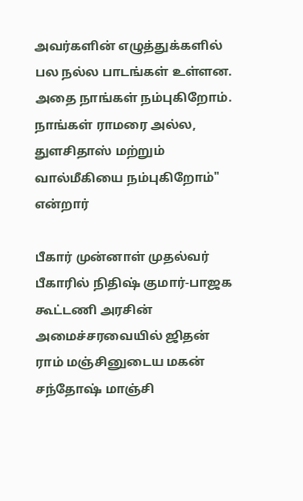அவர்களின் எழுத்துக்களில் பல நல்ல பாடங்கள் உள்ளன. அதை நாங்கள் நம்புகிறோம். நாங்கள் ராமரை அல்ல, துளசிதாஸ் மற்றும் வால்மீகியை நம்புகிறோம்" என்றார்

பீகார் முன்னாள் முதல்வர்
பீகாரில் நிதிஷ் குமார்-பாஜக கூட்டணி அரசின் அமைச்சரவையில் ஜிதன் ராம் மஞ்சினுடைய மகன் சந்தோஷ் மாஞ்சி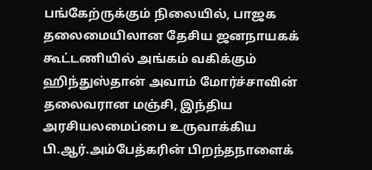பங்கேற்ருக்கும் நிலையில், பாஜக தலைமையிலான தேசிய ஜனநாயகக் கூட்டணியில் அங்கம் வகிக்கும் ஹிந்துஸ்தான் அவாம் மோர்ச்சாவின் தலைவரான மஞ்சி, இந்திய அரசியலமைப்பை உருவாக்கிய பி.ஆர்.அம்பேத்கரின் பிறந்தநாளைக்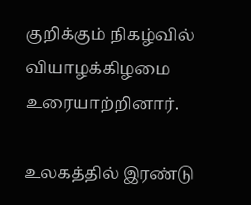குறிக்கும் நிகழ்வில் வியாழக்கிழமை உரையாற்றினார்.

உலகத்தில் இரண்டு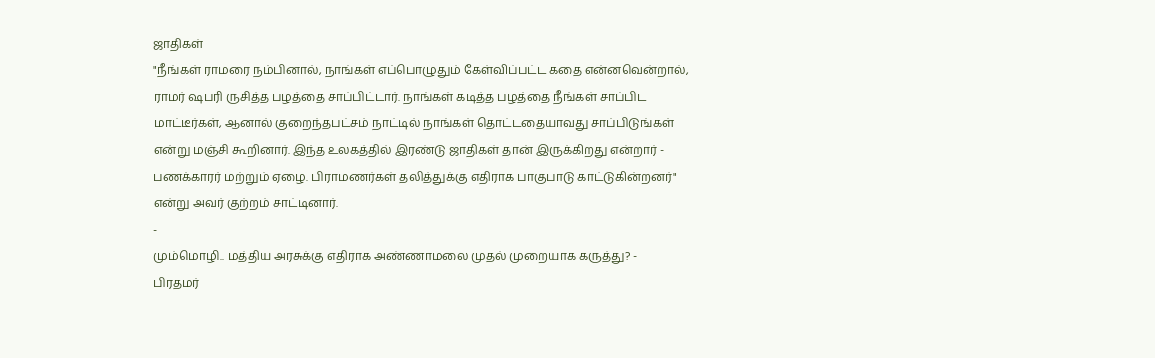ஜாதிகள்
"நீங்கள் ராமரை நம்பினால், நாங்கள் எப்பொழுதும் கேள்விப்பட்ட கதை என்னவென்றால், ராமர் ஷபரி ருசித்த பழத்தை சாப்பிட்டார். நாங்கள் கடித்த பழத்தை நீங்கள் சாப்பிட மாட்டீர்கள், ஆனால் குறைந்தபட்சம் நாட்டில் நாங்கள் தொட்டதையாவது சாப்பிடுங்கள் என்று மஞ்சி கூறினார். இந்த உலகத்தில் இரண்டு ஜாதிகள் தான் இருக்கிறது என்றார் - பணக்காரர் மற்றும் ஏழை. பிராமணர்கள் தலித்துக்கு எதிராக பாகுபாடு காட்டுகின்றனர்" என்று அவர் குற்றம் சாட்டினார்.
-
மும்மொழி.. மத்திய அரசுக்கு எதிராக அண்ணாமலை முதல் முறையாக கருத்து? -
பிரதமர்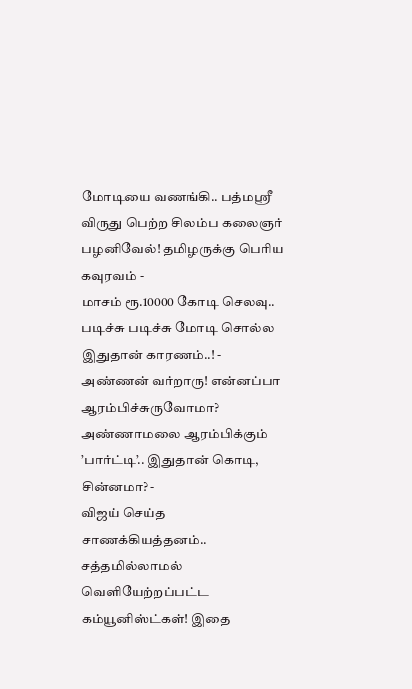மோடியை வணங்கி.. பத்மஸ்ரீ விருது பெற்ற சிலம்ப கலைஞர் பழனிவேல்! தமிழருக்கு பெரிய கவுரவம் -
மாசம் ரூ.10000 கோடி செலவு.. படிச்சு படிச்சு மோடி சொல்ல இதுதான் காரணம்..! -
அண்ணன் வர்றாரு! என்னப்பா ஆரம்பிச்சுருவோமா? அண்ணாமலை ஆரம்பிக்கும் ’பார்ட்டி’.. இதுதான் கொடி, சின்னமா? -
விஜய் செய்த சாணக்கியத்தனம்.. சத்தமில்லாமல் வெளியேற்றப்பட்ட கம்யூனிஸ்ட்கள்! இதை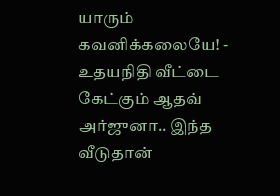யாரும் கவனிக்கலையே! -
உதயநிதி வீட்டை கேட்கும் ஆதவ் அர்ஜுனா.. இந்த வீடுதான்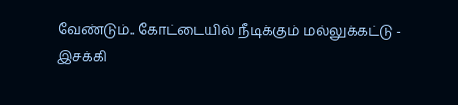வேண்டும்.. கோட்டையில் நீடிக்கும் மல்லுக்கட்டு -
இசக்கி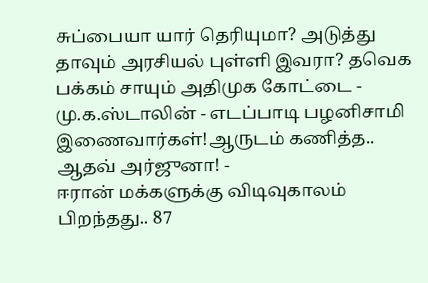சுப்பையா யார் தெரியுமா? அடுத்து தாவும் அரசியல் புள்ளி இவரா? தவெக பக்கம் சாயும் அதிமுக கோட்டை -
மு.க.ஸ்டாலின் - எடப்பாடி பழனிசாமி இணைவார்கள்!ஆருடம் கணித்த.. ஆதவ் அர்ஜுனா! -
ஈரான் மக்களுக்கு விடிவுகாலம் பிறந்தது.. 87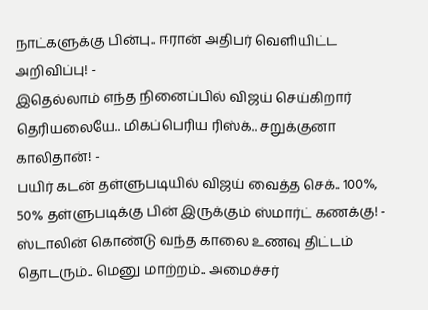நாட்களுக்கு பின்பு.. ஈரான் அதிபர் வெளியிட்ட அறிவிப்பு! -
இதெல்லாம் எந்த நினைப்பில் விஜய் செய்கிறார் தெரியலையே.. மிகப்பெரிய ரிஸ்க்.. சறுக்குனா காலிதான்! -
பயிர் கடன் தள்ளுபடியில் விஜய் வைத்த செக்.. 100%, 50% தள்ளுபடிக்கு பின் இருக்கும் ஸ்மார்ட் கணக்கு! -
ஸ்டாலின் கொண்டு வந்த காலை உணவு திட்டம் தொடரும்.. மெனு மாற்றம்.. அமைச்சர்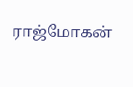ராஜ்மோகன்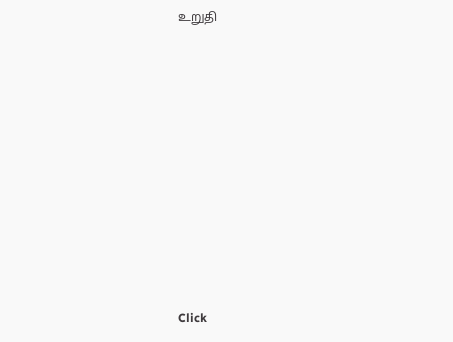உறுதி












Click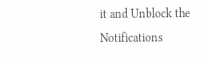it and Unblock the Notifications